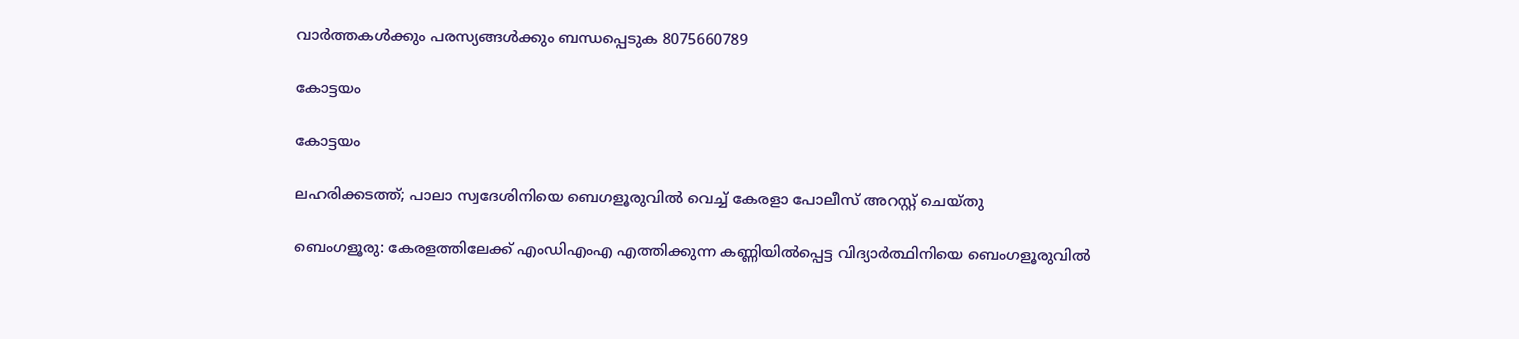വാർത്തകൾക്കും പരസ്യങ്ങൾക്കും ബന്ധപ്പെടുക 8075660789

കോട്ടയം

കോട്ടയം

ലഹരിക്കടത്ത്; പാലാ സ്വദേശിനിയെ ബെഗളൂരുവിൽ വെച്ച് കേരളാ പോലീസ് അറസ്റ്റ് ചെയ്തു

ബെംഗളൂരു: കേരളത്തിലേക്ക് എംഡിഎംഎ എത്തിക്കുന്ന കണ്ണിയിൽപ്പെട്ട വിദ്യാർത്ഥിനിയെ ബെംഗളൂരുവില്‍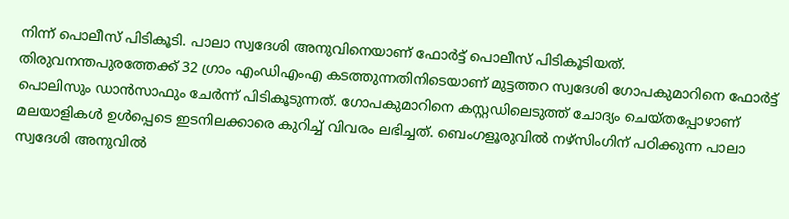നിന്ന് പൊലീസ് പിടികൂടി. പാലാ സ്വദേശി അനുവിനെയാണ് ഫോർട്ട് പൊലീസ് പിടികൂടിയത്. തിരുവനന്തപുരത്തേക്ക് 32 ഗ്രാം എംഡിഎംഎ കടത്തുന്നതിനിടെയാണ് മുട്ടത്തറ സ്വദേശി ഗോപകുമാറിനെ ഫോർട്ട് പൊലിസും ഡാൻസാഫും ചേർന്ന് പിടികൂടുന്നത്. ഗോപകുമാറിനെ കസ്റ്റഡിലെടുത്ത് ചോദ്യം ചെയ്തപ്പോഴാണ് മലയാളികള്‍ ഉള്‍പ്പെടെ ഇടനിലക്കാരെ കുറിച്ച് വിവരം ലഭിച്ചത്. ബെംഗളൂരുവില്‍ നഴ്സിംഗിന് പഠിക്കുന്ന പാലാ സ്വദേശി അനുവിൽ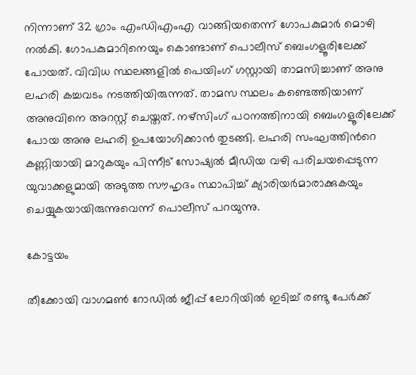നിന്നാണ് 32 ഗ്രാം എംഡിഎംഎ വാങ്ങിയതെന്ന് ഗോപകുമാർ മൊഴി നൽകി. ഗോപകുമാറിനെയും കൊണ്ടാണ് പൊലീസ് ബെംഗളൂരിലേക്ക് പോയത്. വിവിധ സ്ഥലങ്ങളിൽ പെയിംഗ് ഗസ്റ്റായി താമസിച്ചാണ് അനു ലഹരി കച്ചവടം നടത്തിയിരുന്നത്. താമസ സ്ഥലം കണ്ടെത്തിയാണ് അനുവിനെ അറസ്റ്റ് ചെയ്തത്. നഴ്സിംഗ് പഠനത്തിനായി ബെംഗളൂരിലേക്ക് പോയ അനു ലഹരി ഉപയോഗിക്കാൻ തുടങ്ങി. ലഹരി സംഘത്തിന്‍റെ കണ്ണിയായി മാറുകയും പിന്നീട് സോഷ്യൽ മീഡിയ വഴി പരിചയപ്പെടുന്ന യുവാക്കളുമായി അടുത്ത സൗഹൃദം സ്ഥാപിച്ച് ക്യാരിയർമാരാക്കുകയും ചെയ്യുകയായിരുന്നുവെന്ന് പൊലീസ് പറയുന്നു.

കോട്ടയം

തീക്കോയി വാഗമൺ റോഡിൽ ജീപ്പ് ലോറിയിൽ ഇടിച്ച് രണ്ടു പേർക്ക്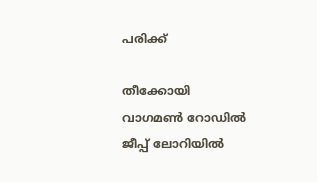പരിക്ക്

തീക്കോയി വാഗമൺ റോഡിൽ ജീപ്പ് ലോറിയിൽ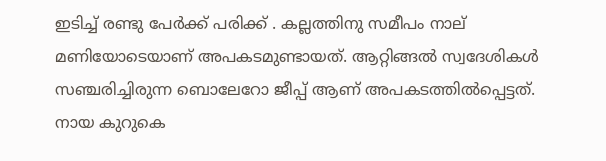ഇടിച്ച് രണ്ടു പേർക്ക് പരിക്ക് . കല്ലത്തിനു സമീപം നാല് മണിയോടെയാണ് അപകടമുണ്ടായത്. ആറ്റിങ്ങൽ സ്വദേശികൾ സഞ്ചരിച്ചിരുന്ന ബൊലേറോ ജീപ്പ് ആണ് അപകടത്തിൽപ്പെട്ടത്. നായ കുറുകെ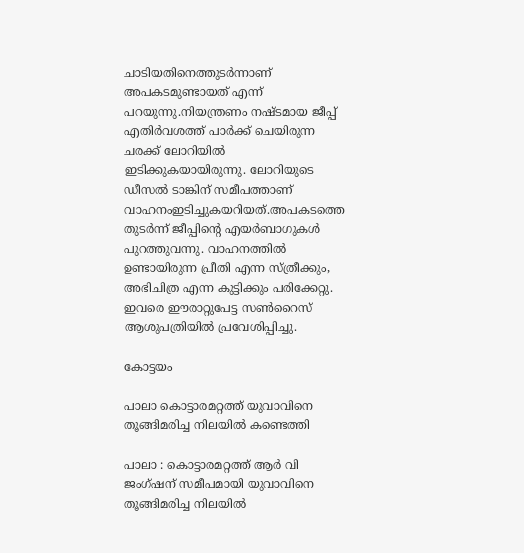ചാടിയതിനെത്തുടർന്നാണ് അപകടമുണ്ടായത് എന്ന് പറയുന്നു.നിയന്ത്രണം നഷ്ടമായ ജീപ്പ് എതിർവശത്ത് പാർക്ക് ചെയിരുന്ന ചരക്ക് ലോറിയിൽ ഇടിക്കുകയായിരുന്നു. ലോറിയുടെ ഡീസൽ ടാങ്കിന് സമീപത്താണ് വാഹനംഇടിച്ചുകയറിയത്.അപകടത്തെ തുടർന്ന് ജീപ്പിന്റെ എയർബാഗുകൾ പുറത്തുവന്നു. വാഹനത്തിൽ ഉണ്ടായിരുന്ന പ്രീതി എന്ന സ്ത്രീക്കും, അഭിചിത്ര എന്ന കുട്ടിക്കും പരിക്കേറ്റു. ഇവരെ ഈരാറ്റുപേട്ട സൺറൈസ് ആശുപത്രിയിൽ പ്രവേശിപ്പിച്ചു.

കോട്ടയം

പാലാ കൊട്ടാരമറ്റത്ത് യുവാവിനെ തൂങ്ങിമരിച്ച നിലയിൽ കണ്ടെത്തി

പാലാ : കൊട്ടാരമറ്റത്ത് ആർ വി ജംഗ്ഷന് സമീപമായി യുവാവിനെ തൂങ്ങിമരിച്ച നിലയിൽ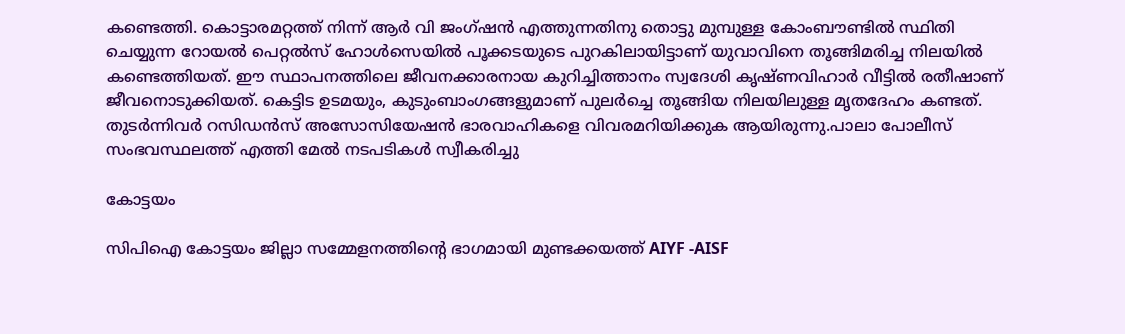കണ്ടെത്തി. കൊട്ടാരമറ്റത്ത് നിന്ന് ആർ വി ജംഗ്ഷൻ എത്തുന്നതിനു തൊട്ടു മുമ്പുള്ള കോംബൗണ്ടിൽ സ്ഥിതി ചെയ്യുന്ന റോയൽ പെറ്റൽസ് ഹോൾസെയിൽ പൂക്കടയുടെ പുറകിലായിട്ടാണ് യുവാവിനെ തൂങ്ങിമരിച്ച നിലയിൽ കണ്ടെത്തിയത്. ഈ സ്ഥാപനത്തിലെ ജീവനക്കാരനായ കുറിച്ചിത്താനം സ്വദേശി കൃഷ്ണവിഹാർ വീട്ടിൽ രതീഷാണ് ജീവനൊടുക്കിയത്. കെട്ടിട ഉടമയും, കുടുംബാംഗങ്ങളുമാണ് പുലർച്ചെ തൂങ്ങിയ നിലയിലുള്ള മൃതദേഹം കണ്ടത്. തുടർന്നിവർ റസിഡൻസ് അസോസിയേഷൻ ഭാരവാഹികളെ വിവരമറിയിക്കുക ആയിരുന്നു.പാലാ പോലീസ് സംഭവസ്ഥലത്ത് എത്തി മേൽ നടപടികൾ സ്വീകരിച്ചു

കോട്ടയം

സിപിഐ കോട്ടയം ജില്ലാ സമ്മേളനത്തിന്റെ ഭാഗമായി മുണ്ടക്കയത്ത് AIYF -AISF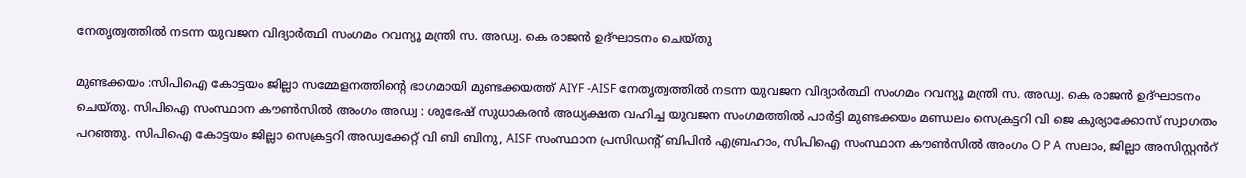നേതൃത്വത്തിൽ നടന്ന യുവജന വിദ്യാർത്ഥി സംഗമം റവന്യൂ മന്ത്രി സ. അഡ്വ. കെ രാജൻ ഉദ്ഘാടനം ചെയ്തു

മുണ്ടക്കയം :സിപിഐ കോട്ടയം ജില്ലാ സമ്മേളനത്തിന്റെ ഭാഗമായി മുണ്ടക്കയത്ത് AIYF -AISF നേതൃത്വത്തിൽ നടന്ന യുവജന വിദ്യാർത്ഥി സംഗമം റവന്യൂ മന്ത്രി സ. അഡ്വ. കെ രാജൻ ഉദ്ഘാടനം ചെയ്തു. സിപിഐ സംസ്ഥാന കൗൺസിൽ അംഗം അഡ്വ : ശുഭേഷ് സുധാകരൻ അധ്യക്ഷത വഹിച്ച യുവജന സംഗമത്തിൽ പാർട്ടി മുണ്ടക്കയം മണ്ഡലം സെക്രട്ടറി വി ജെ കുര്യാക്കോസ് സ്വാഗതം പറഞ്ഞു. സിപിഐ കോട്ടയം ജില്ലാ സെക്രട്ടറി അഡ്വക്കേറ്റ് വി ബി ബിനു, AISF സംസ്ഥാന പ്രസിഡൻ്റ് ബിപിൻ എബ്രഹാം, സിപിഐ സംസ്ഥാന കൗൺസിൽ അംഗം O P A സലാം, ജില്ലാ അസിസ്റ്റൻറ്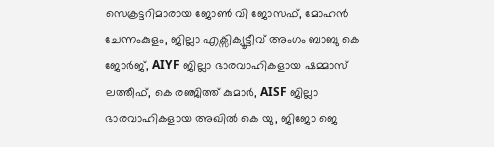സെക്രട്ടറിമാരായ ജോൺ വി ജോസഫ്, മോഹൻ ചേന്നംകുളം, ജില്ലാ എക്സിക്യൂട്ടീവ് അംഗം ബാബു കെ ജോർജ്, AIYF ജില്ലാ ഭാരവാഹികളായ ഷമ്മാസ് ലത്തീഫ്, കെ രഞ്ജിത്ത് കുമാർ, AISF ജില്ലാ ഭാരവാഹികളായ അഖിൽ കെ യു, ജിജോ ജെ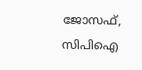ജോസഫ്, സിപിഐ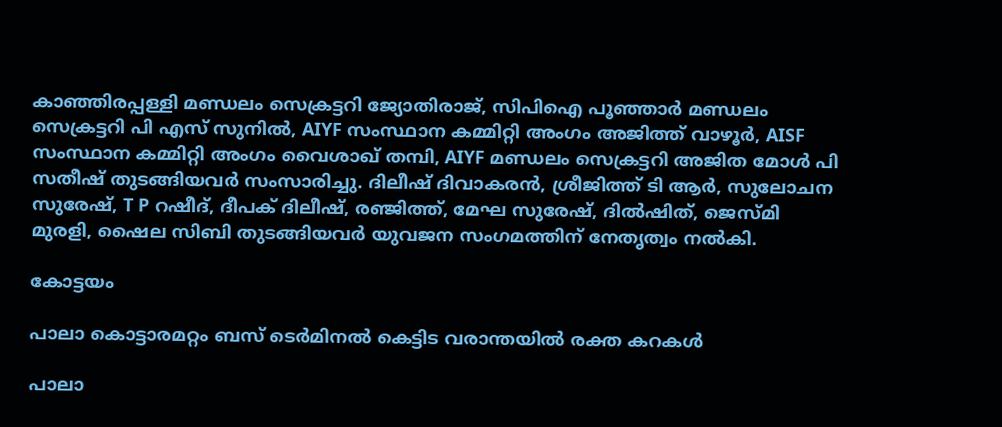കാഞ്ഞിരപ്പള്ളി മണ്ഡലം സെക്രട്ടറി ജ്യോതിരാജ്, സിപിഐ പൂഞ്ഞാർ മണ്ഡലം സെക്രട്ടറി പി എസ് സുനിൽ, AIYF സംസ്ഥാന കമ്മിറ്റി അംഗം അജിത്ത് വാഴൂർ, AISF സംസ്ഥാന കമ്മിറ്റി അംഗം വൈശാഖ് തമ്പി, AIYF മണ്ഡലം സെക്രട്ടറി അജിത മോൾ പി സതീഷ് തുടങ്ങിയവർ സംസാരിച്ചു. ദിലീഷ് ദിവാകരൻ, ശ്രീജിത്ത് ടി ആർ, സുലോചന സുരേഷ്, T P റഷീദ്, ദീപക് ദിലീഷ്, രഞ്ജിത്ത്, മേഘ സുരേഷ്, ദിൽഷിത്, ജെസ്മി മുരളി, ഷൈല സിബി തുടങ്ങിയവർ യുവജന സംഗമത്തിന് നേതൃത്വം നൽകി.

കോട്ടയം

പാലാ കൊട്ടാരമറ്റം ബസ് ടെർമിനൽ കെട്ടിട വരാന്തയിൽ രക്ത കറകൾ

പാലാ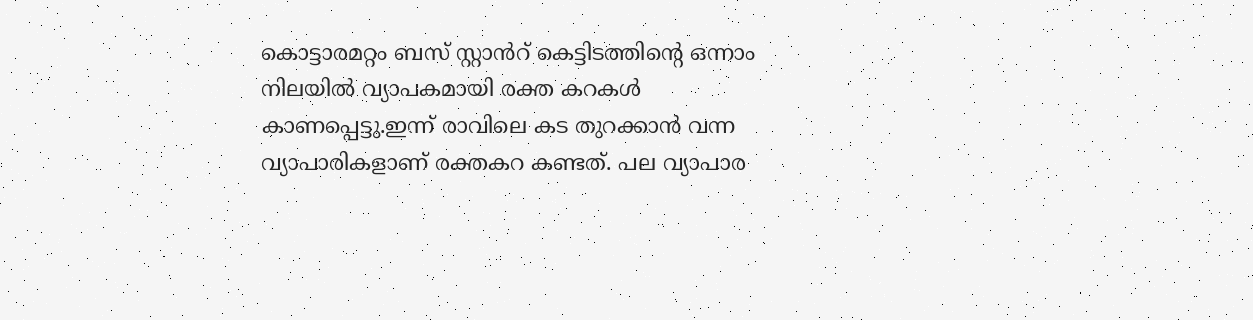കൊട്ടാരമറ്റം ബസ് സ്റ്റാൻറ് കെട്ടിടത്തിൻ്റെ ഒന്നാം നിലയിൽ വ്യാപകമായി രക്ത കറകൾ കാണപ്പെട്ടു.ഇന്ന് രാവിലെ കട തുറക്കാൻ വന്ന വ്യാപാരികളാണ് രക്തകറ കണ്ടത്. പല വ്യാപാര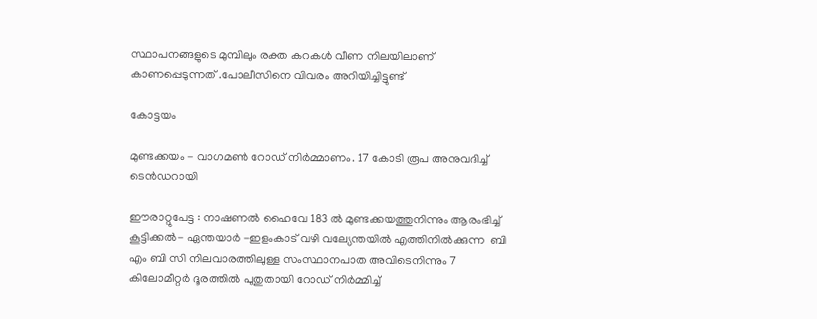സ്ഥാപനങ്ങളുടെ മുമ്പിലും രക്ത കറകൾ വീണ നിലയിലാണ് കാണപ്പെടുന്നത് .പോലീസിനെ വിവരം അറിയിച്ചിട്ടുണ്ട്

കോട്ടയം

മുണ്ടക്കയം - വാഗമൺ റോഡ് നിർമ്മാണം. 17 കോടി രൂപ അനുവദിച്ച് ടെൻഡറായി

ഈരാറ്റുപേട്ട : നാഷണൽ ഹൈവേ 183 ൽ മുണ്ടക്കയത്തുനിന്നും ആരംഭിച്ച് കൂട്ടിക്കൽ- ഏന്തയാർ -ഇളംകാട് വഴി വല്യേന്തയിൽ എത്തിനിൽക്കുന്ന  ബി എം ബി സി നിലവാരത്തിലുള്ള സംസ്ഥാനപാത അവിടെനിന്നും 7 കിലോമീറ്റർ ദൂരത്തിൽ പുതുതായി റോഡ് നിർമ്മിച്ച്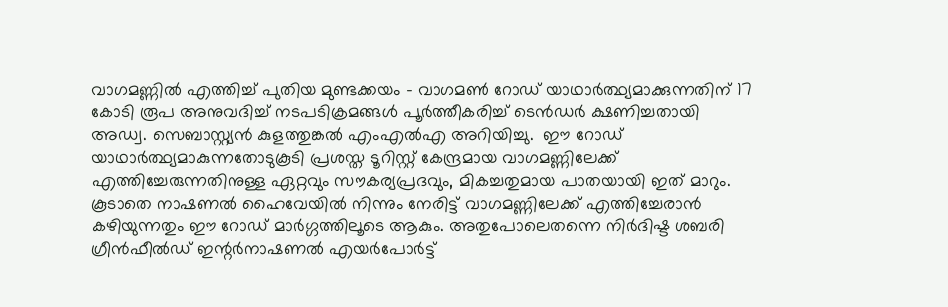വാഗമണ്ണിൽ എത്തിച്ച് പുതിയ മുണ്ടക്കയം - വാഗമൺ റോഡ് യാഥാർത്ഥ്യമാക്കുന്നതിന് 17 കോടി രൂപ അനുവദിച്ച് നടപടിക്രമങ്ങൾ പൂർത്തീകരിച്ച് ടെൻഡർ ക്ഷണിച്ചതായി അഡ്വ. സെബാസ്റ്റ്യൻ കുളത്തുങ്കൽ എംഎൽഎ അറിയിച്ചു.  ഈ റോഡ് യാഥാർത്ഥ്യമാകുന്നതോടുകൂടി പ്രശസ്ത ടൂറിസ്റ്റ് കേന്ദ്രമായ വാഗമണ്ണിലേക്ക് എത്തിച്ചേരുന്നതിനുള്ള ഏറ്റവും സൗകര്യപ്രദവും, മികച്ചതുമായ പാതയായി ഇത് മാറും. കൂടാതെ നാഷണൽ ഹൈവേയിൽ നിന്നും നേരിട്ട് വാഗമണ്ണിലേക്ക് എത്തിച്ചേരാൻ കഴിയുന്നതും ഈ റോഡ് മാർഗ്ഗത്തിലൂടെ ആകും. അതുപോലെതന്നെ നിർദിഷ്ട ശബരി ഗ്രീൻഫീൽഡ് ഇന്റർനാഷണൽ എയർപോർട്ട്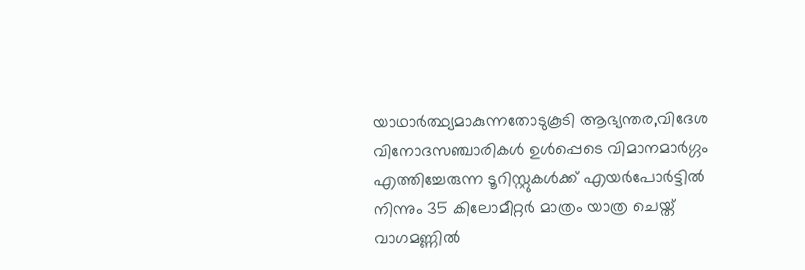യാഥാർത്ഥ്യമാകുന്നതോടുകൂടി ആഭ്യന്തര,വിദേശ വിനോദസഞ്ചാരികൾ ഉൾപ്പെടെ വിമാനമാർഗ്ഗം എത്തിച്ചേരുന്ന ടൂറിസ്റ്റുകൾക്ക് എയർപോർട്ടിൽ നിന്നും 35 കിലോമീറ്റർ മാത്രം യാത്ര ചെയ്ത് വാഗമണ്ണിൽ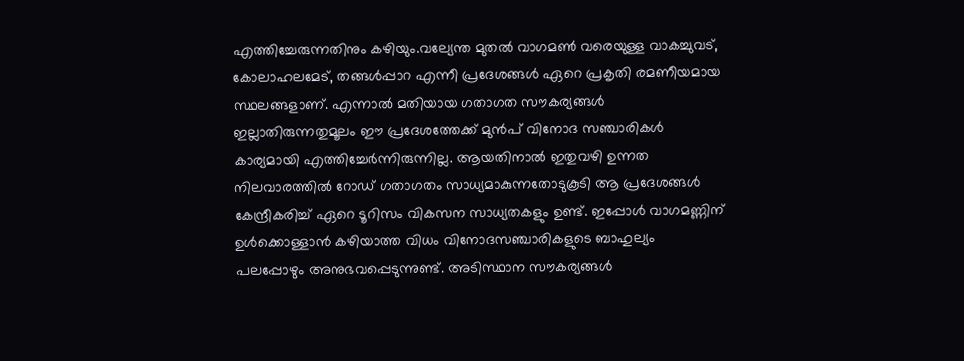എത്തിച്ചേരുന്നതിനും കഴിയും.വല്യേന്ത മുതൽ വാഗമൺ വരെയുള്ള വാകച്ചുവട്, കോലാഹലമേട്, തങ്ങൾപ്പാറ എന്നീ പ്രദേശങ്ങൾ ഏറെ പ്രകൃതി രമണീയമായ സ്ഥലങ്ങളാണ്. എന്നാൽ മതിയായ ഗതാഗത സൗകര്യങ്ങൾ ഇല്ലാതിരുന്നതുമൂലം ഈ പ്രദേശത്തേക്ക് മുൻപ് വിനോദ സഞ്ചാരികൾ കാര്യമായി എത്തിച്ചേർന്നിരുന്നില്ല. ആയതിനാൽ ഇതുവഴി ഉന്നത നിലവാരത്തിൽ റോഡ് ഗതാഗതം സാധ്യമാകുന്നതോടുകൂടി ആ പ്രദേശങ്ങൾ കേന്ദ്രീകരിച്ച് ഏറെ ടൂറിസം വികസന സാധ്യതകളും ഉണ്ട്. ഇപ്പോൾ വാഗമണ്ണിന് ഉൾക്കൊള്ളാൻ കഴിയാത്ത വിധം വിനോദസഞ്ചാരികളുടെ ബാഹുല്യം പലപ്പോഴും അനുഭവപ്പെടുന്നുണ്ട്. അടിസ്ഥാന സൗകര്യങ്ങൾ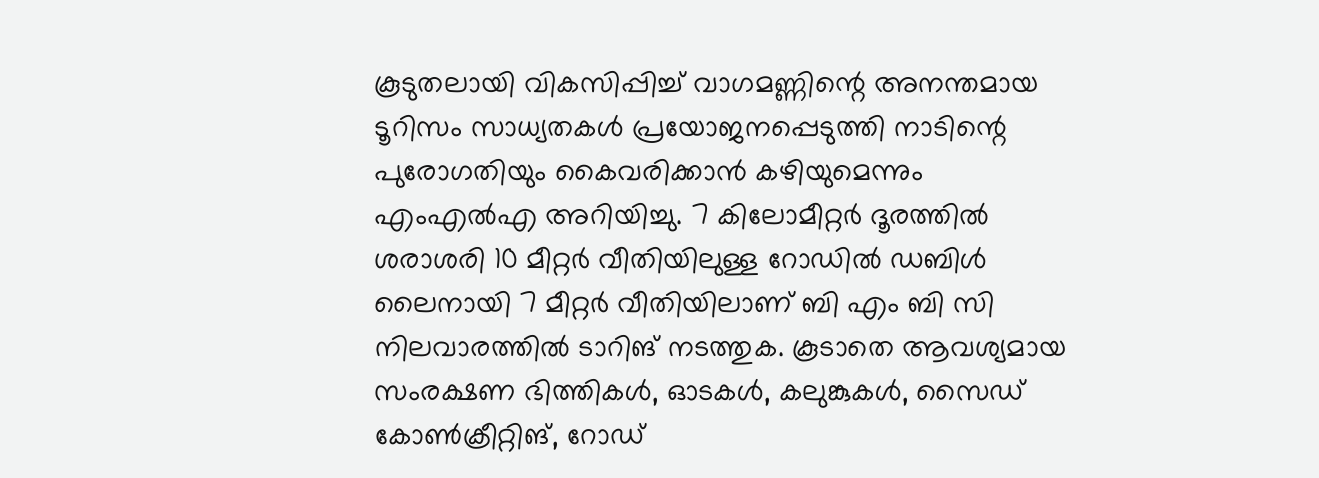കൂടുതലായി വികസിപ്പിച്ച് വാഗമണ്ണിന്റെ അനന്തമായ ടൂറിസം സാധ്യതകൾ പ്രയോജനപ്പെടുത്തി നാടിന്റെ പുരോഗതിയും കൈവരിക്കാൻ കഴിയുമെന്നും എംഎൽഎ അറിയിച്ചു. 7 കിലോമീറ്റർ ദൂരത്തിൽ ശരാശരി 10 മീറ്റർ വീതിയിലുള്ള റോഡിൽ ഡബിൾ ലൈനായി 7 മീറ്റർ വീതിയിലാണ് ബി എം ബി സി നിലവാരത്തിൽ ടാറിങ് നടത്തുക. കൂടാതെ ആവശ്യമായ സംരക്ഷണ ഭിത്തികൾ, ഓടകൾ, കലുങ്കുകൾ, സൈഡ് കോൺക്രീറ്റിങ്, റോഡ്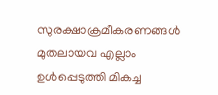സുരക്ഷാക്രമീകരണങ്ങൾ മുതലായവ എല്ലാം ഉൾപ്പെടുത്തി മികച്ച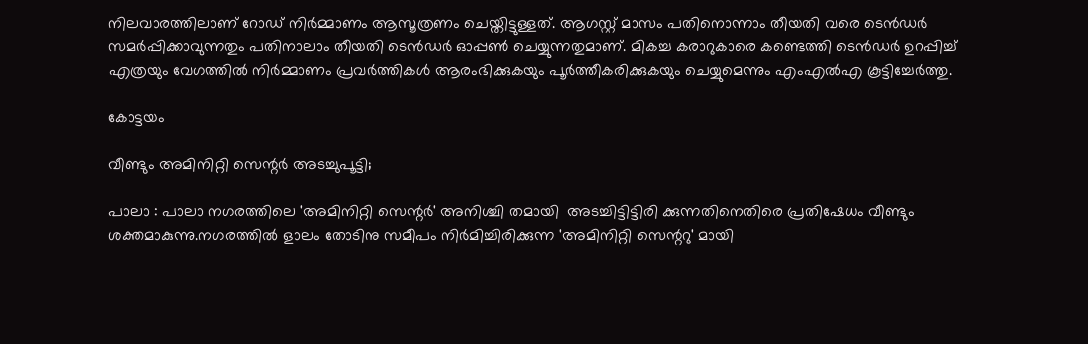നിലവാരത്തിലാണ് റോഡ് നിർമ്മാണം ആസൂത്രണം ചെയ്തിട്ടുള്ളത്. ആഗസ്റ്റ് മാസം പതിനൊന്നാം തീയതി വരെ ടെൻഡർ സമർപ്പിക്കാവുന്നതും പതിനാലാം തീയതി ടെൻഡർ ഓപ്പൺ ചെയ്യുന്നതുമാണ്. മികച്ച കരാറുകാരെ കണ്ടെത്തി ടെൻഡർ ഉറപ്പിച്ച് എത്രയും വേഗത്തിൽ നിർമ്മാണം പ്രവർത്തികൾ ആരംഭിക്കുകയും പൂർത്തീകരിക്കുകയും ചെയ്യുമെന്നും എംഎൽഎ കൂട്ടിച്ചേർത്തു.

കോട്ടയം

വീണ്ടും അമിനിറ്റി സെന്റർ അടച്ചുപൂട്ടി;

പാലാ : പാലാ നഗരത്തിലെ 'അമിനിറ്റി സെന്റർ' അനിശ്ചി തമായി  അടച്ചിട്ടിട്ടിരി ക്കുന്നതിനെതിരെ പ്രതിഷേധം വീണ്ടും ശക്തമാകുന്നു.നഗരത്തിൽ ളാലം തോടിനു സമീപം നിർമിച്ചിരിക്കുന്ന 'അമിനിറ്റി സെന്ററു' മായി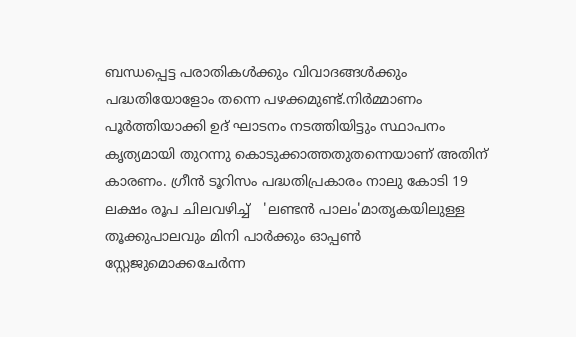ബന്ധപ്പെട്ട പരാതികൾക്കും വിവാദങ്ങൾക്കും പദ്ധതിയോളോം തന്നെ പഴക്കമുണ്ട്.നിർമ്മാണം പൂർത്തിയാക്കി ഉദ് ഘാടനം നടത്തിയിട്ടും സ്ഥാപനം കൃത്യമായി തുറന്നു കൊടുക്കാത്തതുതന്നെയാണ് അതിന് കാരണം. ഗ്രീൻ ടൂറിസം പദ്ധതിപ്രകാരം നാലു കോടി 19 ലക്ഷം രൂപ ചിലവഴിച്ച്   'ലണ്ടൻ പാലം'മാതൃകയിലുള്ള തൂക്കുപാലവും മിനി പാർക്കും ഓപ്പൺ സ്റ്റേജുമൊക്കചേർന്ന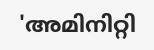'അമിനിറ്റി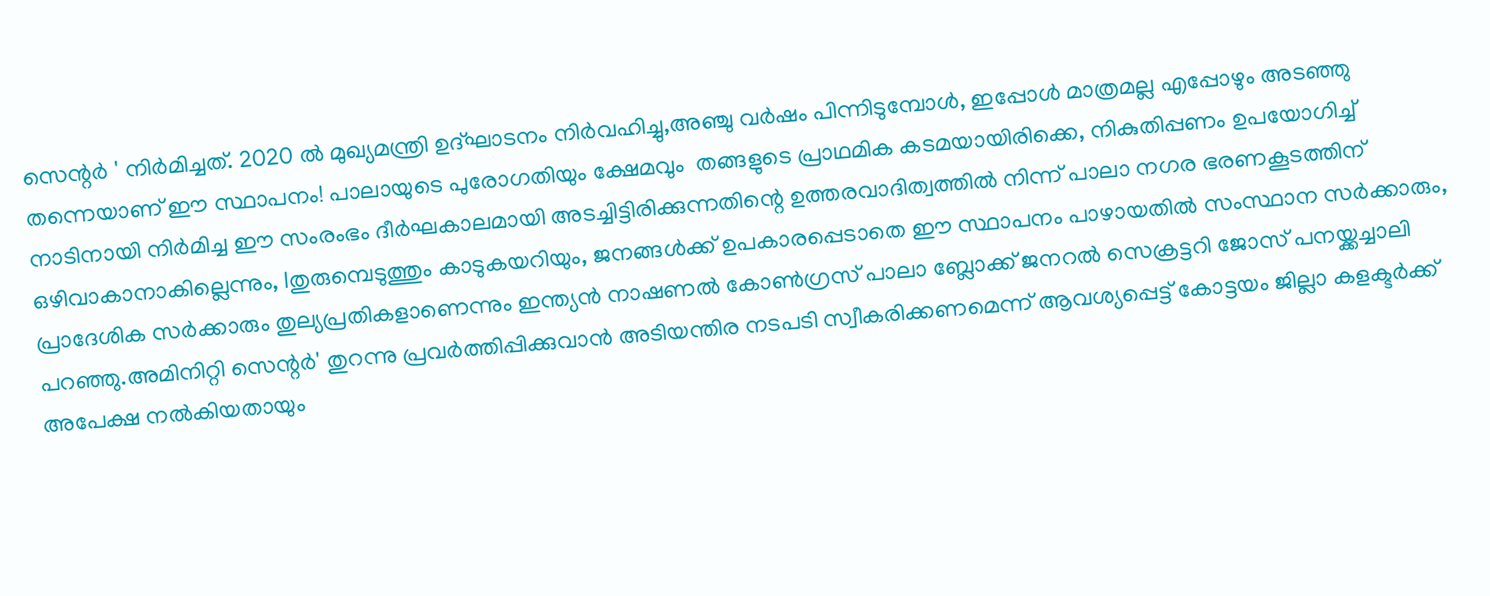സെന്റർ ' നിർമിച്ചത്. 2020 ൽ മുഖ്യമന്ത്രി ഉദ്ഘാടനം നിർവഹിച്ചു,അഞ്ചു വർഷം പിന്നിടുമ്പോൾ, ഇപ്പോൾ മാത്രമല്ല എപ്പോഴും അടഞ്ഞു തന്നെയാണ് ഈ സ്ഥാപനം! പാലായുടെ പുരോഗതിയും ക്ഷേമവും  തങ്ങളുടെ പ്രാഥമിക കടമയായിരിക്കെ, നികുതിപ്പണം ഉപയോഗിച്ച് നാടിനായി നിർമിച്ച ഈ സംരംഭം ദീർഘകാലമായി അടച്ചിട്ടിരിക്കുന്നതിന്റെ ഉത്തരവാദിത്വത്തിൽ നിന്ന് പാലാ നഗര ഭരണകൂടത്തിന് ഒഴിവാകാനാകില്ലെന്നും, lതുരുമ്പെടുത്തും കാടുകയറിയും, ജനങ്ങൾക്ക്‌ ഉപകാരപ്പെടാതെ ഈ സ്ഥാപനം പാഴായതിൽ സംസ്ഥാന സർക്കാരും, പ്രാദേശിക സർക്കാരും തുല്യപ്രതികളാണെന്നും ഇന്ത്യൻ നാഷണൽ കോൺഗ്രസ്‌ പാലാ ബ്ലോക്ക്‌ ജനറൽ സെക്രട്ടറി ജോസ് പനയ്ക്കച്ചാലി പറഞ്ഞു.അമിനിറ്റി സെന്റർ' തുറന്നു പ്രവർത്തിപ്പിക്കുവാൻ അടിയന്തിര നടപടി സ്വീകരിക്കണമെന്ന് ആവശ്യപ്പെട്ട് കോട്ടയം ജില്ലാ കളക്ടർക്ക്‌ അപേക്ഷ നൽകിയതായും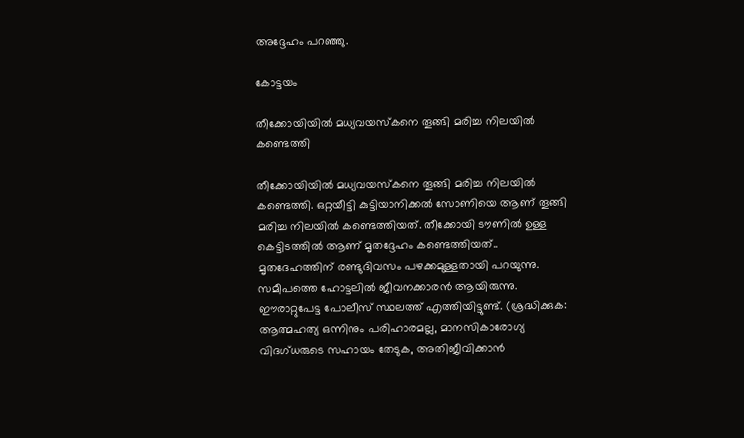അദ്ദേഹം പറഞ്ഞു.

കോട്ടയം

തീക്കോയിയിൽ മധ്യവയസ്കനെ തൂങ്ങി മരിച്ച നിലയിൽ കണ്ടെത്തി

തീക്കോയിയിൽ മധ്യവയസ്‌കനെ തൂങ്ങി മരിച്ച നിലയിൽ കണ്ടെത്തി. ഒറ്റയീട്ടി കുട്ടിയാനിക്കൽ സോണിയെ ആണ് തൂങ്ങി മരിച്ച നിലയിൽ കണ്ടെത്തിയത്. തീക്കോയി ടൗണിൽ ഉള്ള കെട്ടിടത്തിൽ ആണ് മൃതദ്ദേഹം കണ്ടെത്തിയത്.. മൃതദേഹത്തിന് രണ്ടുദിവസം പഴക്കമുള്ളതായി പറയുന്നു. സമീപത്തെ ഹോട്ടലിൽ ജീവനക്കാരൻ ആയിരുന്നു. ഈരാറ്റുപേട്ട പോലീസ് സ്ഥലത്ത് എത്തിയിട്ടുണ്ട്. (ശ്രദ്ധിക്കുക: ആത്മഹത്യ ഒന്നിനും പരിഹാരമല്ല, മാനസികാരോഗ്യ വിദഗ്‌ധരുടെ സഹായം തേടുക, അതിജീവിക്കാൻ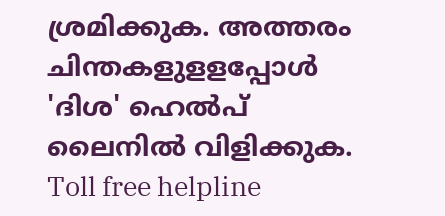ശ്രമിക്കുക. അത്തരം ചിന്തകളുളളപ്പോൾ 'ദിശ' ഹെൽപ് ലൈനിൽ വിളിക്കുക. Toll free helpline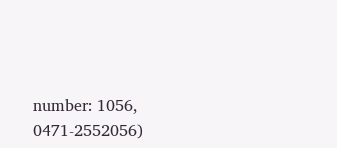number: 1056, 0471-2552056)